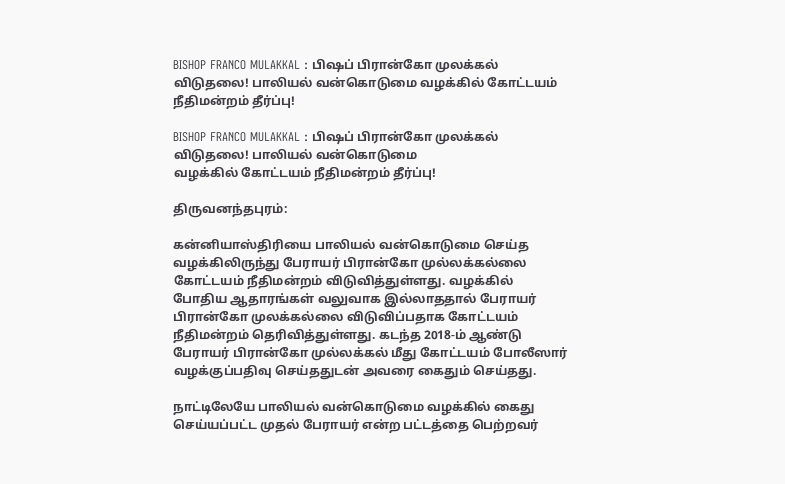BISHOP FRANCO MULAKKAL : பிஷப் பிரான்கோ முலக்கல் விடுதலை! பாலியல் வன்கொடுமை வழக்கில் கோட்டயம் நீதிமன்றம் தீர்ப்பு!

BISHOP FRANCO MULAKKAL : பிஷப் பிரான்கோ முலக்கல் விடுதலை! பாலியல் வன்கொடுமை
வழக்கில் கோட்டயம் நீதிமன்றம் தீர்ப்பு!

திருவனந்தபுரம்:

கன்னியாஸ்திரியை பாலியல் வன்கொடுமை செய்த வழக்கிலிருந்து பேராயர் பிரான்கோ முல்லக்கல்லை கோட்டயம் நீதிமன்றம் விடுவித்துள்ளது. வழக்கில் போதிய ஆதாரங்கள் வலுவாக இல்லாததால் பேராயர் பிரான்கோ முலக்கல்லை விடுவிப்பதாக கோட்டயம் நீதிமன்றம் தெரிவித்துள்ளது. கடந்த 2018-ம் ஆண்டு பேராயர் பிரான்கோ முல்லக்கல் மீது கோட்டயம் போலீஸார் வழக்குப்பதிவு செய்ததுடன் அவரை கைதும் செய்தது.

நாட்டிலேயே பாலியல் வன்கொடுமை வழக்கில் கைது செய்யப்பட்ட முதல் பேராயர் என்ற பட்டத்தை பெற்றவர்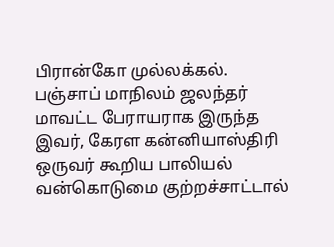பிரான்கோ முல்லக்கல். பஞ்சாப் மாநிலம் ஜலந்தர் மாவட்ட பேராயராக இருந்த இவர், கேரள கன்னியாஸ்திரி ஒருவர் கூறிய பாலியல் வன்கொடுமை குற்றச்சாட்டால்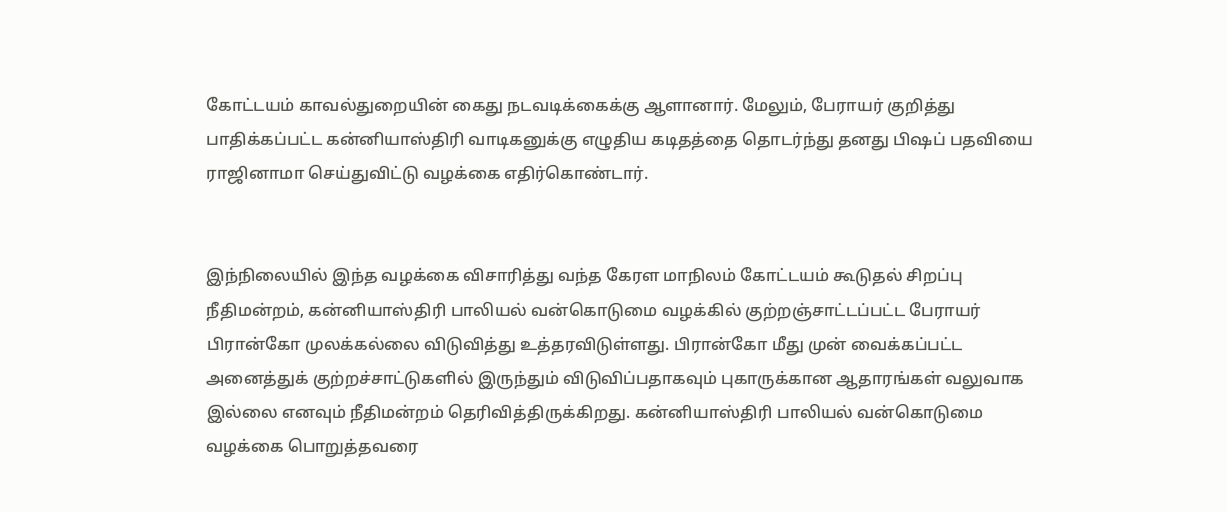கோட்டயம் காவல்துறையின் கைது நடவடிக்கைக்கு ஆளானார். மேலும், பேராயர் குறித்து பாதிக்கப்பட்ட கன்னியாஸ்திரி வாடிகனுக்கு எழுதிய கடிதத்தை தொடர்ந்து தனது பிஷப் பதவியை ராஜினாமா செய்துவிட்டு வழக்கை எதிர்கொண்டார்.


இந்நிலையில் இந்த வழக்கை விசாரித்து வந்த கேரள மாநிலம் கோட்டயம் கூடுதல் சிறப்பு நீதிமன்றம், கன்னியாஸ்திரி பாலியல் வன்கொடுமை வழக்கில் குற்றஞ்சாட்டப்பட்ட பேராயர் பிரான்கோ முலக்கல்லை விடுவித்து உத்தரவிடுள்ளது. பிரான்கோ மீது முன் வைக்கப்பட்ட அனைத்துக் குற்றச்சாட்டுகளில் இருந்தும் விடுவிப்பதாகவும் புகாருக்கான ஆதாரங்கள் வலுவாக இல்லை எனவும் நீதிமன்றம் தெரிவித்திருக்கிறது. கன்னியாஸ்திரி பாலியல் வன்கொடுமை வழக்கை பொறுத்தவரை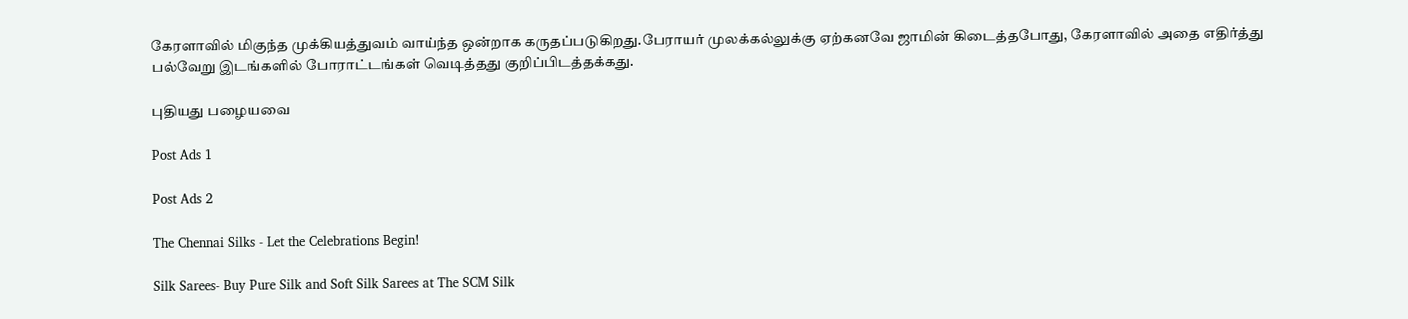கேரளாவில் மிகுந்த முக்கியத்துவம் வாய்ந்த ஒன்றாக கருதப்படுகிறது.பேராயர் முலக்கல்லுக்கு ஏற்கனவே ஜாமின் கிடைத்தபோது, கேரளாவில் அதை எதிர்த்து பல்வேறு இடங்களில் போராட்டங்கள் வெடித்தது குறிப்பிடத்தக்கது.

புதியது பழையவை

Post Ads 1

Post Ads 2

The Chennai Silks - Let the Celebrations Begin!

Silk Sarees- Buy Pure Silk and Soft Silk Sarees at The SCM Silk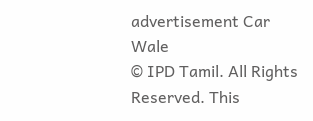advertisement Car Wale
© IPD Tamil. All Rights Reserved. This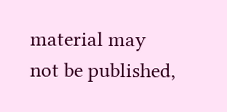material may not be published,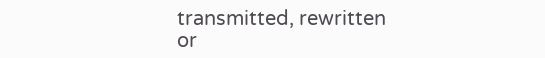transmitted, rewritten or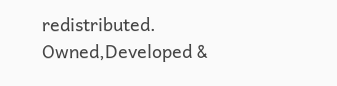redistributed.
Owned,Developed &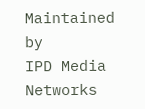Maintained by
IPD Media Networks